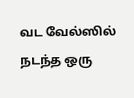வட வேல்ஸில் நடந்த ஒரு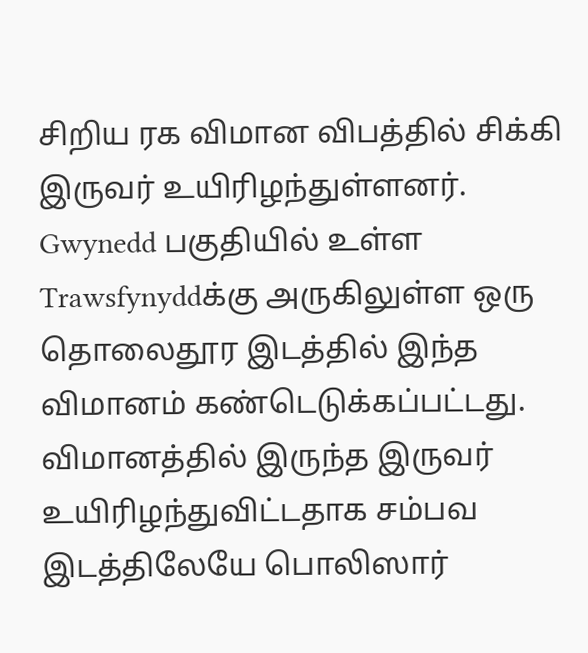சிறிய ரக விமான விபத்தில் சிக்கி இருவர் உயிரிழந்துள்ளனர்.
Gwynedd பகுதியில் உள்ள Trawsfynyddக்கு அருகிலுள்ள ஒரு தொலைதூர இடத்தில் இந்த விமானம் கண்டெடுக்கப்பட்டது. விமானத்தில் இருந்த இருவர் உயிரிழந்துவிட்டதாக சம்பவ இடத்திலேயே பொலிஸார்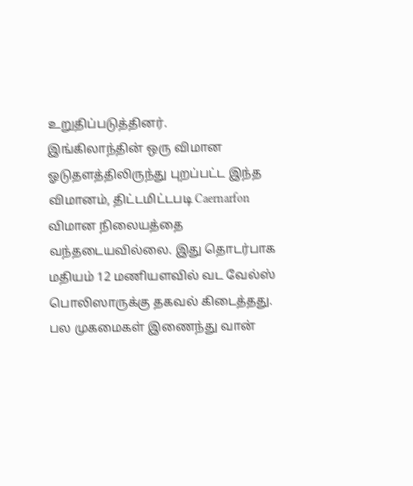உறுதிப்படுத்தினர்.
இங்கிலாந்தின் ஒரு விமான ஓடுதளத்திலிருந்து புறப்பட்ட இந்த விமானம், திட்டமிட்டபடி Caernarfon விமான நிலையத்தை வந்தடையவில்லை. இது தொடர்பாக மதியம் 12 மணியளவில் வட வேல்ஸ் பொலிஸாருக்கு தகவல் கிடைத்தது.
பல முகமைகள் இணைந்து வான்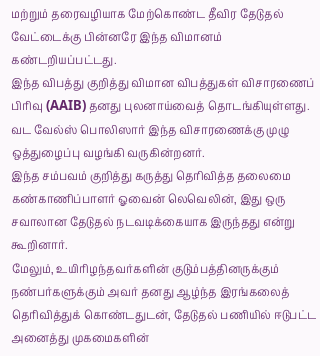மற்றும் தரைவழியாக மேற்கொண்ட தீவிர தேடுதல் வேட்டைக்கு பின்னரே இந்த விமானம் கண்டறியப்பட்டது.
இந்த விபத்து குறித்து விமான விபத்துகள் விசாரணைப் பிரிவு (AAIB) தனது புலனாய்வைத் தொடங்கியுள்ளது. வட வேல்ஸ் பொலிஸார் இந்த விசாரணைக்கு முழு ஒத்துழைப்பு வழங்கி வருகின்றனர்.
இந்த சம்பவம் குறித்து கருத்து தெரிவித்த தலைமை கண்காணிப்பாளர் ஓவைன் லெவெலின், இது ஒரு சவாலான தேடுதல் நடவடிக்கையாக இருந்தது என்று கூறினார்.
மேலும், உயிரிழந்தவர்களின் குடும்பத்தினருக்கும் நண்பர்களுக்கும் அவர் தனது ஆழ்ந்த இரங்கலைத் தெரிவித்துக் கொண்டதுடன், தேடுதல் பணியில் ஈடுபட்ட அனைத்து முகமைகளின்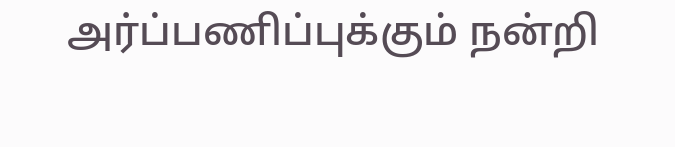அர்ப்பணிப்புக்கும் நன்றி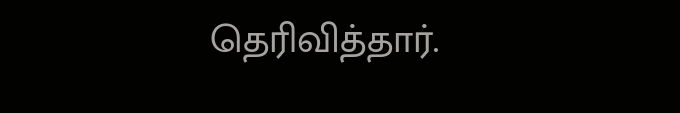தெரிவித்தார்.